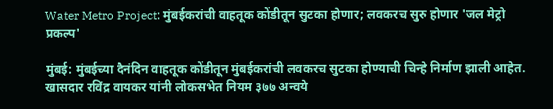Water Metro Project: मुंबईकरांची वाहतूक कोंडीतून सुटका होणार; लवकरच सुरु होणार 'जल मेट्रो प्रकल्प'

मुंबई: मुंबईच्या दैनंदिन वाहतूक कोंडीतून मुंबईकरांची लवकरच सुटका होण्याची चिन्हे निर्माण झाली आहेत. खासदार रविंद्र वायकर यांनी लोकसभेत नियम ३७७ अन्वये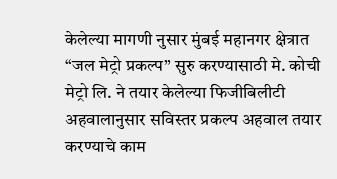केलेल्या मागणी नुसार मुंबई महानगर क्षेत्रात “जल मेट्रो प्रकल्प” सुरु करण्यासाठी मे. कोची मेट्रो लि. ने तयार केलेल्या फिजीबिलीटी अहवालानुसार सविस्तर प्रकल्प अहवाल तयार करण्याचे काम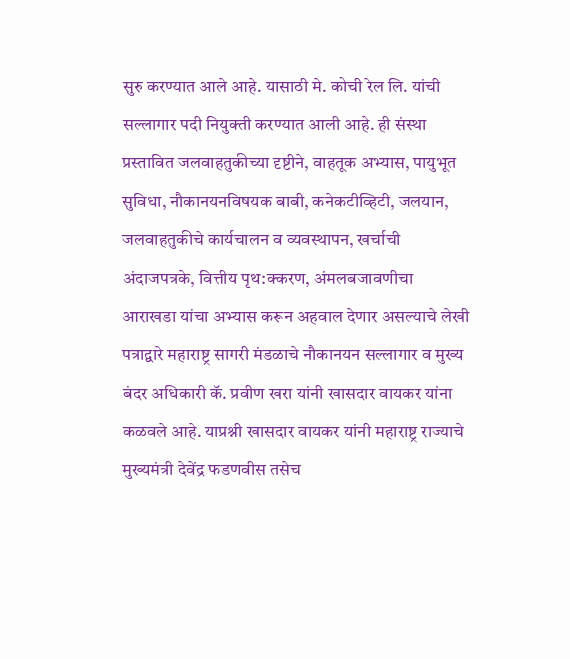सुरु करण्यात आले आहे. यासाठी मे. कोची रेल लि. यांची सल्लागार पदी नियुक्ती करण्यात आली आहे. ही संस्था प्रस्तावित जलवाहतुकीच्या दृष्टीने, वाहतूक अभ्यास, पायुभूत सुविधा, नौकानयनविषयक बाबी, कनेकटीव्हिटी, जलयान, जलवाहतुकीचे कार्यचालन व व्यवस्थापन, खर्चाची अंदाजपत्रके, वित्तीय पृथ:क्करण, अंमलबजावणीचा आराखडा यांचा अभ्यास करून अहवाल देणार असल्याचे लेखी पत्राद्वारे महाराष्ट्र सागरी मंडळाचे नौकानयन सल्लागार व मुख्य बंदर अधिकारी कॅ. प्रवीण खरा यांनी खासदार वायकर यांना कळवले आहे. याप्रश्नी खासदार वायकर यांनी महाराष्ट्र राज्याचे मुख्यमंत्री देवेंद्र फडणवीस तसेच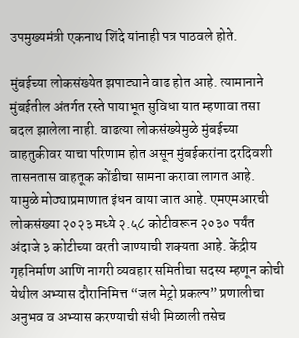उपमुख्यमंत्री एकनाथ शिंदे यांनाही पत्र पाठवले होते.

मुंबईच्या लोकसंख्येत झपाट्याने वाढ होत आहे. त्यामानाने मुंबईतील अंतर्गत रस्ते पायाभूत सुविधा यात म्हणावा तसा बदल झालेला नाही. वाढत्या लोकसंख्येमुळे मुंबईच्या वाहतुकीवर याचा परिणाम होत असून मुंबईकरांना दरदिवशी तासनतास वाहतूक कोंडीचा सामना करावा लागत आहे. यामुळे मोठ्याप्रमाणात इंधन वाया जात आहे. एमएमआरची लोकसंख्या २०२३ मध्ये २.५८ कोटीवरून २०३० पर्यंत अंदाजे ३ कोटीच्या वरती जाण्याची शक्यता आहे. केंद्रीय गृहनिर्माण आणि नागरी व्यवहार समितीचा सदस्य म्हणून कोची येथील अभ्यास दौरानिमित्त “जल मेट्रो प्रकल्प” प्रणालीचा अनुभव व अभ्यास करण्याची संधी मिळाली तसेच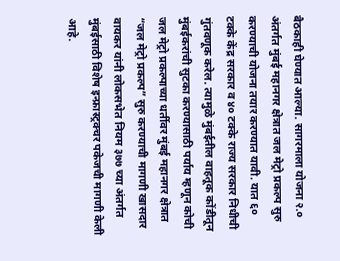बैठकाही घेण्यात आल्या. सागरमाला योजना २.० अंतर्गत मुंबई महानगर क्षेत्रात जल मेट्रो प्रकल्प सुरु करण्याची योजना तयार करण्यात यावी. यात ६० टक्के केंद्र सरकार व ४० टक्के राज्य सरकार निधीची गुंतवणूक करेल. त्यामुळे मुंबईतील वाहतूक कोंडीतून मुंबईकरांची सुटका करण्यासाठी पर्याय म्हणून कोची जल मेट्रो प्रकल्पाच्या धर्तीवर मुंबई महानगर क्षेत्रात “जल मेट्रो प्रकल्प” सुरु करण्याची मागणी खासदार वायकर यांनी लोकसभेत नियम ३७७ च्या अंतर्गत मुंबईसाठी विशेष इन्फ्रास्ट्रक्चर पकेजची मागणी केली आहे.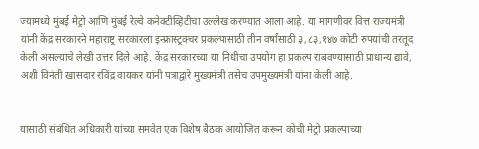ज्यामध्ये मुंबई मेट्रो आणि मुंबई रेल्वे कनेक्टीव्हिटीचा उल्लेख करण्यात आला आहे. या मागणीवर वित्त राज्यमंत्री यांनी केंद्र सरकारने महाराष्ट्र सरकारला इन्फ्रास्ट्रक्चर प्रकल्पासाठी तीन वर्षांसाठी ३,८३,१४७ कोटी रुपयांची तरतूद केली असल्याचे लेखी उत्तर दिले आहे. केंद्र सरकारच्या या निधीचा उपयोग हा प्रकल्प राबवण्यासाठी प्राधान्य द्यावे, अशी विनंती खासदार रविंद्र वायकर यांनी पत्राद्वारे मुख्यमंत्री तसेच उपमुख्यमंत्री यांना केली आहे.


यासाठी संबंधित अधिकारी यांच्या समवेत एक विशेष बैठक आयोजित करून कोची मेट्रो प्रकल्पाच्या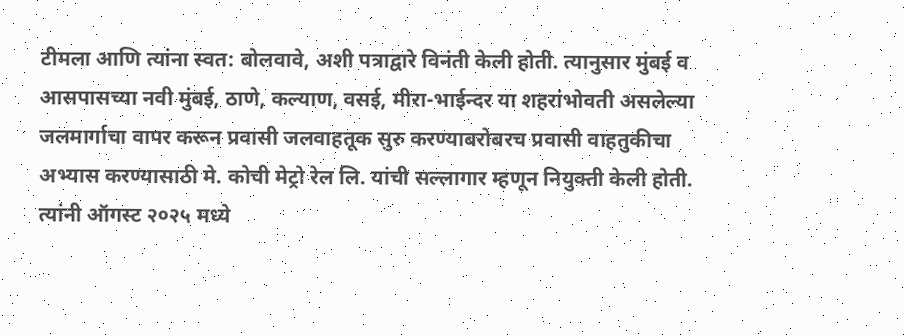टीमला आणि त्यांना स्वत: बोलवावे, अशी पत्राद्वारे विनंती केली होती. त्यानुसार मुंबई व आसपासच्या नवी मुंबई, ठाणे, कल्याण, वसई, मीरा-भाईन्दर या शहरांभोवती असलेल्या जलमार्गाचा वापर करून प्रवासी जलवाहतूक सुरु करण्याबरोबरच प्रवासी वाहतुकीचा अभ्यास करण्यासाठी मे. कोची मेट्रो रेल लि. यांची सल्लागार म्हणून नियुक्ती केली होती. त्यांनी ऑगस्ट २०२५ मध्ये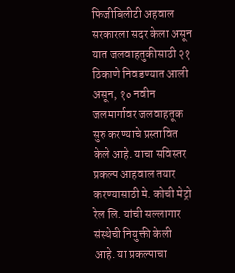फिजीबिलीटी अहवाल सरकारला सदर केला असून यात जलवाहतुकीसाठी २१ ठिकाणे निवडण्यात आली असून, १० नवीन जलमार्गावर जलवाहतूक सुरु करण्याचे प्रस्तावित केले आहे. याचा सविस्तर प्रकल्प आहवाल तयार करण्यासाठी मे. कोची मेट्रो रेल लि. यांची सल्लागार संस्थेची नियुक्ती केली आहे. या प्रकल्पाचा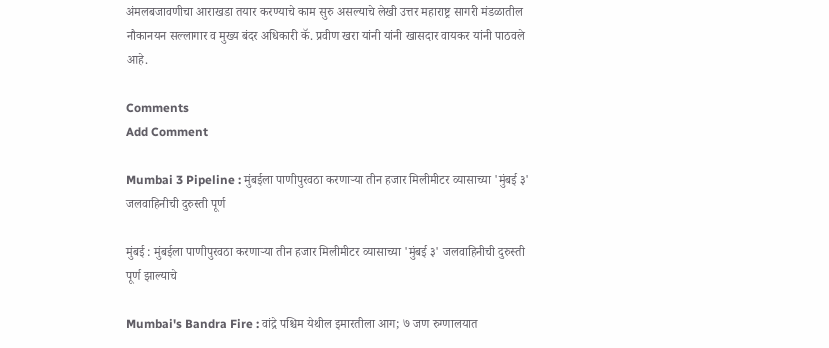अंमलबजावणीचा आराखडा तयार करण्याचे काम सुरु असल्याचे लेखी उत्तर महाराष्ट्र सागरी मंडळातील नौकानयन सल्लागार व मुख्य बंदर अधिकारी कॅ. प्रवीण खरा यांनी यांनी खासदार वायकर यांनी पाठवले आहे.

Comments
Add Comment

Mumbai 3 Pipeline : मुंबईला पाणीपुरवठा करणाऱ्या तीन हजार मिलीमीटर व्यासाच्या 'मुंबई ३' जलवाहिनीची दुरुस्ती पूर्ण

मुंबई : मुंबईला पाणीपुरवठा करणाऱ्या तीन हजार मिलीमीटर व्यासाच्या 'मुंबई ३' जलवाहिनीची दुरुस्ती पूर्ण झाल्याचे

Mumbai's Bandra Fire : वांद्रे पश्चिम येथील इमारतीला आग; ७ जण रुग्णालयात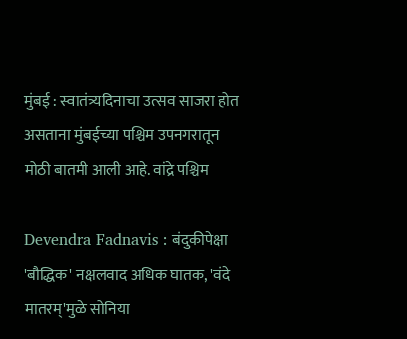मुंबई : स्वातंत्र्यदिनाचा उत्सव साजरा होत असताना मुंबईच्या पश्चिम उपनगरातून मोठी बातमी आली आहे. वांद्रे पश्चिम

Devendra Fadnavis : बंदुकीपेक्षा 'बौद्धिक' नक्षलवाद अधिक घातक, 'वंदे मातरम्'मुळे सोनिया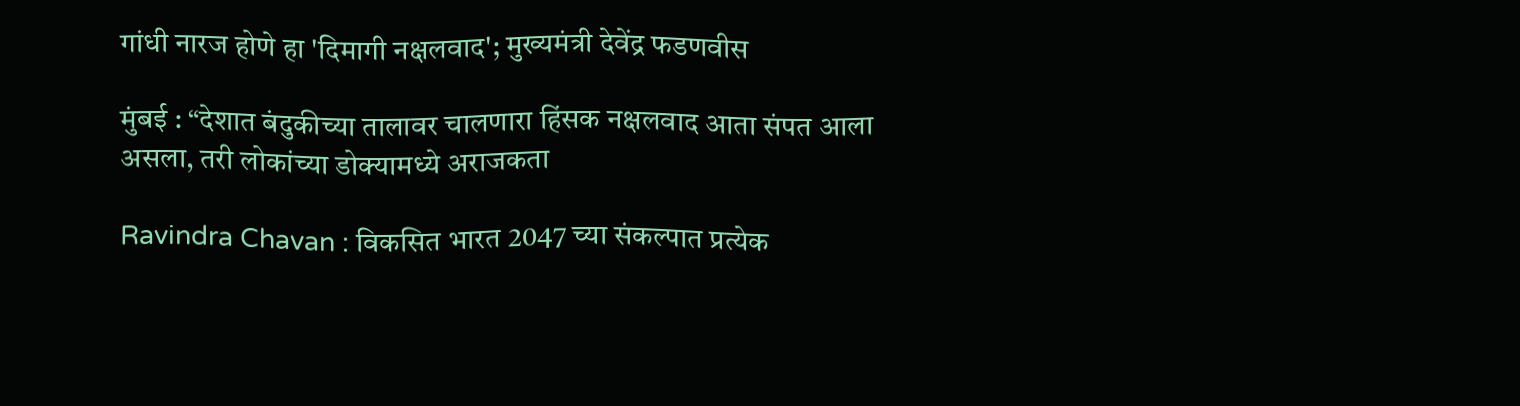गांधी नारज होणे हा 'दिमागी नक्षलवाद'; मुख्यमंत्री देवेंद्र फडणवीस

मुंबई : “देशात बंदुकीच्या तालावर चालणारा हिंसक नक्षलवाद आता संपत आला असला, तरी लोकांच्या डोक्यामध्ये अराजकता

Ravindra Chavan : विकसित भारत 2047 च्या संकल्पात प्रत्येक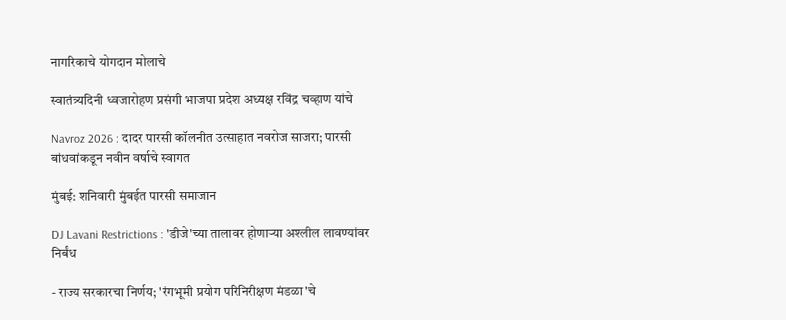नागरिकाचे योगदान मोलाचे

स्वातंत्र्यदिनी ध्वजारोहण प्रसंगी भाजपा प्रदेश अध्यक्ष रविंद्र चव्हाण यांचे

Navroz 2026 : दादर पारसी कॉलनीत उत्साहात नवरोज साजरा; पारसी बांधवांकडून नवीन वर्षाचे स्वागत

मुंबई: शनिवारी मुंबईत पारसी समाजान

DJ Lavani Restrictions : 'डीजे'च्या तालावर होणाऱ्या अश्लील लावण्यांवर निर्बंध

- राज्य सरकारचा निर्णय; 'रंगभूमी प्रयोग परिनिरीक्षण मंडळा'चे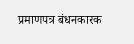प्रमाणपत्र बंधनकारक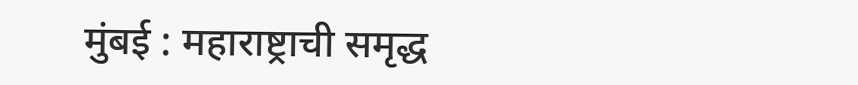मुंबई : महाराष्ट्राची समृद्ध